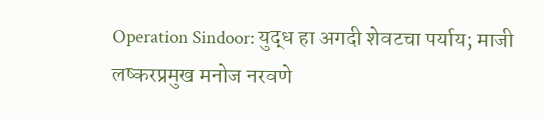Operation Sindoor: युद्ध हा अगदी शेवटचा पर्याय; माजी लष्करप्रमुख मनोज नरवणे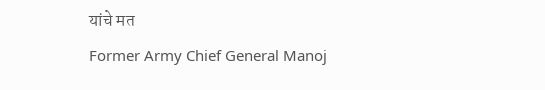यांचे मत
Former Army Chief General Manoj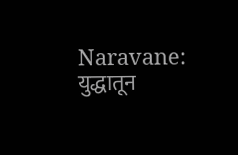Naravane: युद्धातून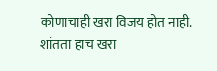कोणाचाही खरा विजय होत नाही. शांतता हाच खरा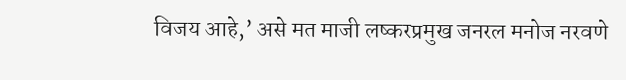विजय आहे,’ असे मत माजी लष्करप्रमुख जनरल मनोज नरवणे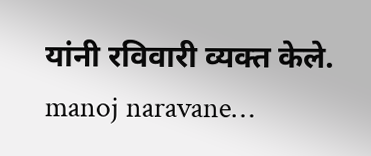यांनी रविवारी व्यक्त केले. manoj naravane…